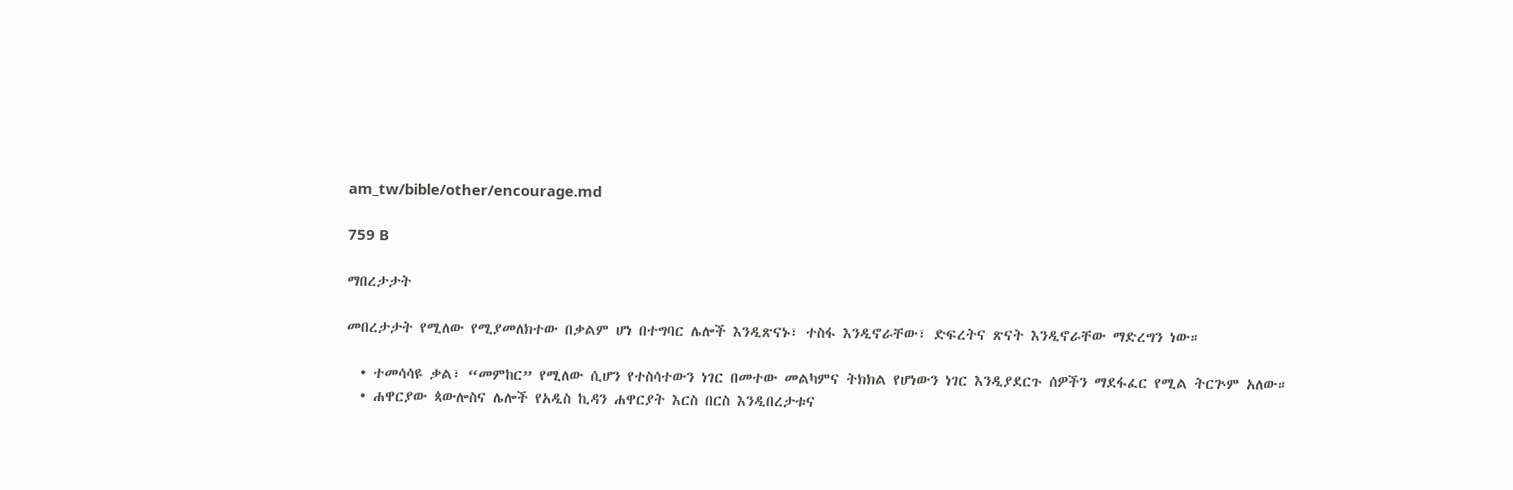am_tw/bible/other/encourage.md

759 B

ማበረታታት

መበረታታት የሚለው የሚያመለክተው በቃልም ሆነ በተግባር ሌሎች እንዲጽናኑ፣ ተስፋ እንዲኖራቸው፣ ድፍረትና ጽናት እንዲኖራቸው ማድረግን ነው።

  • ተመሳሳዩ ቃል፣ “መምከር” የሚለው ሲሆን የተስሳተውን ነገር በመተው መልካምና ትክክል የሆነውን ነገር እንዲያደርጉ ሰዎችን ማደፋፈር የሚል ትርጕም አለው።
  • ሐዋርያው ጳውሎስና ሌሎች የአዲስ ኪዳን ሐዋርያት እርስ በርስ እንዲበረታቱና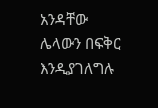አንዳቸው ሌላውን በፍቅር እንዲያገለግሉ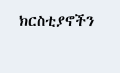ክርስቲያኖችን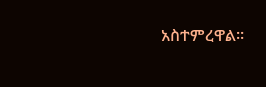አስተምረዋል።